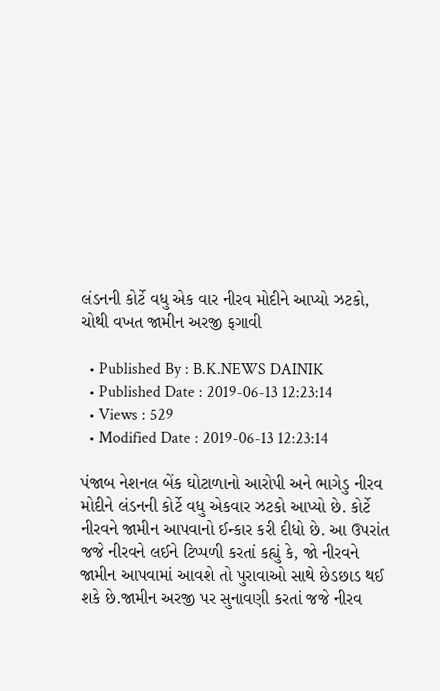લંડનની કોર્ટે વધુ એક વાર નીરવ મોદીને આપ્યો ઝટકો, ચોથી વખત જામીન અરજી ફગાવી

  • Published By : B.K.NEWS DAINIK
  • Published Date : 2019-06-13 12:23:14
  • Views : 529
  • Modified Date : 2019-06-13 12:23:14

પંજાબ નેશનલ બેંક ઘોટાળાનો આરોપી અને ભાગેડુ નીરવ મોદીને લંડનની કોર્ટે વધુ એકવાર ઝટકો આપ્યો છે. કોર્ટે નીરવને જામીન આપવાનો ઈન્કાર કરી દીધો છે. આ ઉપરાંત જજે નીરવને લઈને ટિપ્પળી કરતાં કહ્યું કે, જો નીરવને જામીન આપવામાં આવશે તો પુરાવાઓ સાથે છેડછાડ થઈ શકે છે.જામીન અરજી પર સુનાવણી કરતાં જજે નીરવ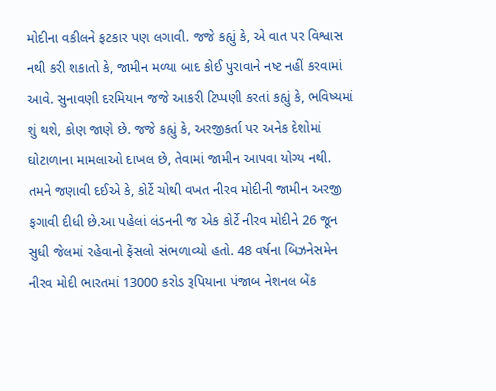મોદીના વકીલને ફટકાર પણ લગાવી. જજે કહ્યું કે, એ વાત પર વિશ્વાસ નથી કરી શકાતો કે, જામીન મળ્યા બાદ કોઈ પુરાવાને નષ્ટ નહીં કરવામાં આવે. સુનાવણી દરમિયાન જજે આકરી ટિપ્પણી કરતાં કહ્યું કે, ભવિષ્યમાં શું થશે, કોણ જાણે છે. જજે કહ્યું કે, અરજીકર્તા પર અનેક દેશોમાં ઘોટાળાના મામલાઓ દાખલ છે, તેવામાં જામીન આપવા યોગ્ય નથી. તમને જણાવી દઈએ કે, કોર્ટે ચોથી વખત નીરવ મોદીની જામીન અરજી ફગાવી દીધી છે.આ પહેલાં લંડનની જ એક કોર્ટે નીરવ મોદીને 26 જૂન સુધી જેલમાં રહેવાનો ફેંસલો સંભળાવ્યો હતો. 48 વર્ષના બિઝનેસમેન નીરવ મોદી ભારતમાં 13000 કરોડ રૂપિયાના પંજાબ નેશનલ બેંક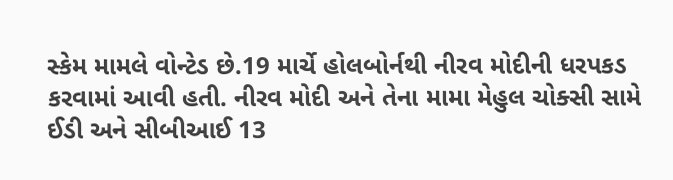સ્કેમ મામલે વોન્ટેડ છે.19 માર્ચે હોલબોર્નથી નીરવ મોદીની ધરપકડ કરવામાં આવી હતી. નીરવ મોદી અને તેના મામા મેહુલ ચોક્સી સામે ઈડી અને સીબીઆઈ 13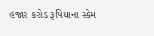હજાર કરોડ રૂપિયાના સ્કેમ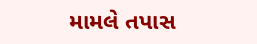મામલે તપાસ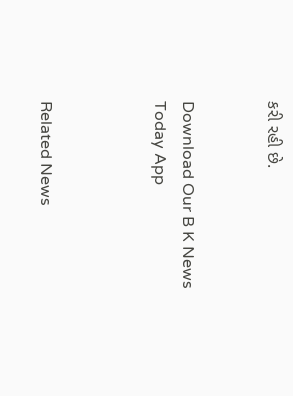કરી રહી છે.


Download Our B K News Today App



Related News